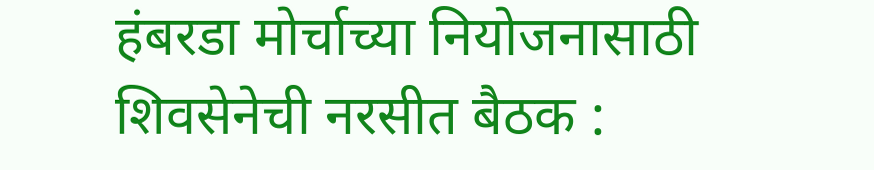हंबरडा मोर्चाच्या नियोजनासाठी शिवसेनेची नरसीत बैठक :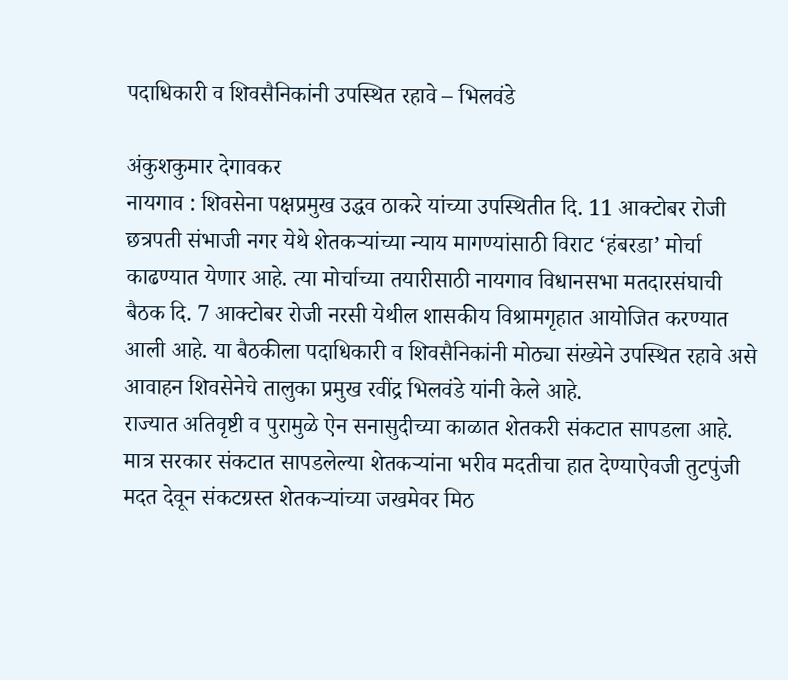पदाधिकारी व शिवसैनिकांनी उपस्थित रहावे – भिलवंडे

अंकुशकुमार देगावकर
नायगाव : शिवसेना पक्षप्रमुख उद्धव ठाकरे यांच्या उपस्थितीत दि. 11 आक्टोबर रोजी छत्रपती संभाजी नगर येथे शेतकऱ्यांच्या न्याय मागण्यांसाठी विराट ‘हंबरडा’ मोर्चा काढण्यात येणार आहे. त्या मोर्चाच्या तयारीसाठी नायगाव विधानसभा मतदारसंघाची बैठक दि. 7 आक्टोबर रोजी नरसी येथील शासकीय विश्रामगृहात आयोजित करण्यात आली आहे. या बैठकीला पदाधिकारी व शिवसैनिकांनी मोठ्या संख्येने उपस्थित रहावे असे आवाहन शिवसेनेचे तालुका प्रमुख रवींद्र भिलवंडे यांनी केले आहे.
राज्यात अतिवृष्टी व पुरामुळे ऐन सनासुदीच्या काळात शेतकरी संकटात सापडला आहे. मात्र सरकार संकटात सापडलेल्या शेतकऱ्यांना भरीव मदतीचा हात देण्याऐवजी तुटपुंजी मदत देवून संकटग्रस्त शेतकऱ्यांच्या जखमेवर मिठ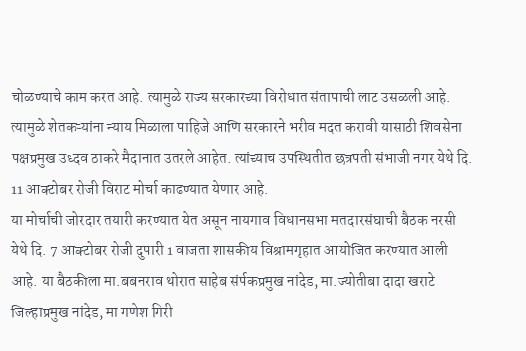चोळण्याचे काम करत आहे. त्यामुळे राज्य सरकारच्या विरोधात संतापाची लाट उसळली आहे. त्यामुळे शेतकऱ्यांना न्याय मिळाला पाहिजे आणि सरकारने भरीव मदत करावी यासाठी शिवसेना पक्षप्रमुख उध्दव ठाकरे मैदानात उतरले आहेत. त्यांच्याच उपस्थितीत छत्रपती संभाजी नगर येथे दि. 11 आक्टोबर रोजी विराट मोर्चा काढण्यात येणार आहे.
या मोर्चाची जोरदार तयारी करण्यात येत असून नायगाव विधानसभा मतदारसंघाची बैठक नरसी येथे दि. 7 आक्टोबर रोजी दुपारी 1 वाजता शासकीय विश्रामगृहात आयोजित करण्यात आली आहे. या बैठकीला मा.बबनराव थोरात साहेब संर्पकप्रमुख नांदेड, मा.ज्योतीबा दादा खराटे जिल्हाप्रमुख नांदेड, मा गणेश गिरी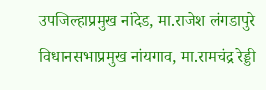उपजिल्हाप्रमुख नांदेड, मा.राजेश लंगडापुरे विधानसभाप्रमुख नांयगाव, मा.रामचंद्र रेड्डी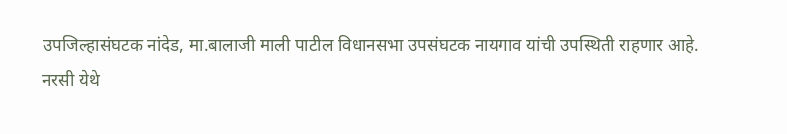उपजिल्हासंघटक नांदेड, मा.बालाजी माली पाटील विधानसभा उपसंघटक नायगाव यांची उपस्थिती राहणार आहे.
नरसी येथे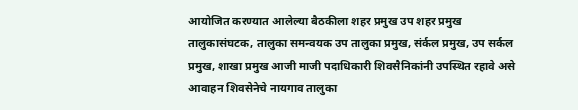आयोजित करण्यात आलेल्या बैठकीला शहर प्रमुख उप शहर प्रमुख तालुकासंघटक, तालुका समन्वयक उप तालुका प्रमुख, संर्कल प्रमुख, उप सर्कल प्रमुख, शाखा प्रमुख आजी माजी पदाधिकारी शिवसैनिकांनी उपस्थित रहावे असे आवाहन शिवसेनेचे नायगाव तालुका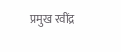प्रमुख रवींद्र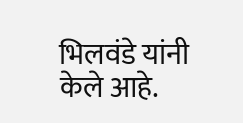भिलवंडे यांनी केले आहे.